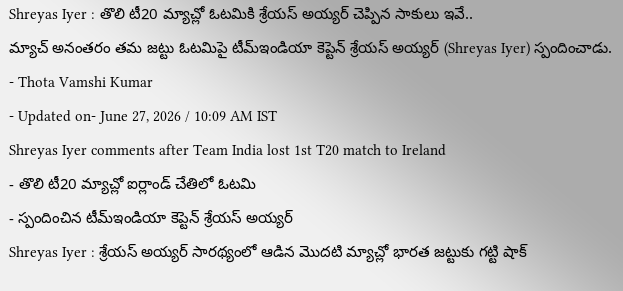Shreyas Iyer : తొలి టీ20 మ్యాచ్లో ఓటమికి శ్రేయస్ అయ్యర్ చెప్పిన సాకులు ఇవే..
మ్యాచ్ అనంతరం తమ జట్టు ఓటమిపై టీమ్ఇండియా కెప్టెన్ శ్రేయస్ అయ్యర్ (Shreyas Iyer) స్పందించాడు.
- Thota Vamshi Kumar
- Updated on- June 27, 2026 / 10:09 AM IST
Shreyas Iyer comments after Team India lost 1st T20 match to Ireland
- తొలి టీ20 మ్యాచ్లో ఐర్లాండ్ చేతిలో ఓటమి
- స్పందించిన టీమ్ఇండియా కెప్టెన్ శ్రేయస్ అయ్యర్
Shreyas Iyer : శ్రేయస్ అయ్యర్ సారథ్యంలో ఆడిన మొదటి మ్యాచ్లో భారత జట్టుకు గట్టి షాక్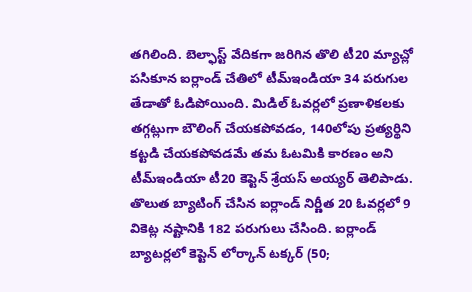తగిలింది. బెల్ఫాస్ట్ వేదికగా జరిగిన తొలి టీ20 మ్యాచ్లో పసికూన ఐర్లాండ్ చేతిలో టీమ్ఇండియా 34 పరుగుల తేడాతో ఓడిపోయింది. మిడిల్ ఓవర్లలో ప్రణాళికలకు తగ్గట్లుగా బౌలింగ్ చేయకపోవడం, 140లోపు ప్రత్యర్థిని కట్టడి చేయకపోవడమే తమ ఓటమికి కారణం అని టీమ్ఇండియా టీ20 కెప్టెన్ శ్రేయస్ అయ్యర్ తెలిపాడు.
తొలుత బ్యాటింగ్ చేసిన ఐర్లాండ్ నిర్ణీత 20 ఓవర్లలో 9 వికెట్ల నష్టానికి 182 పరుగులు చేసింది. ఐర్లాండ్ బ్యాటర్లలో కెప్టెన్ లోర్కాన్ టక్కర్ (50;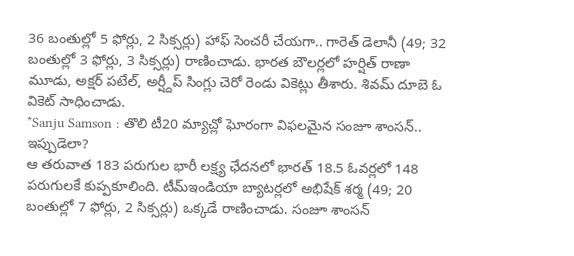36 బంతుల్లో 5 ఫోర్లు, 2 సిక్సర్లు) హాఫ్ సెంచరీ చేయగా.. గారెత్ డెలానీ (49; 32 బంతుల్లో 3 ఫోర్లు, 3 సిక్సర్లు) రాణించాడు. భారత బౌలర్లలో హర్షిత్ రాణా మూడు, అక్షర్ పటేల్, అర్ష్దీప్ సింగ్లు చెరో రెండు వికెట్లు తీశారు. శివమ్ దూబె ఓ వికెట్ సాధించాడు.
*Sanju Samson : తొలి టీ20 మ్యాచ్లో ఘోరంగా విఫలమైన సంజూ శాంసన్.. ఇప్పుడెలా?
ఆ తరువాత 183 పరుగుల భారీ లక్ష్య ఛేదనలో భారత్ 18.5 ఓవర్లలో 148 పరుగులకే కుప్పకూలింది. టీమ్ఇండియా బ్యాటర్లలో అభిషేక్ శర్మ (49; 20 బంతుల్లో 7 ఫోర్లు, 2 సిక్సర్లు) ఒక్కడే రాణించాడు. సంజూ శాంసన్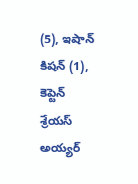(5), ఇషాన్ కిషన్ (1), కెప్టెన్ శ్రేయస్ అయ్యర్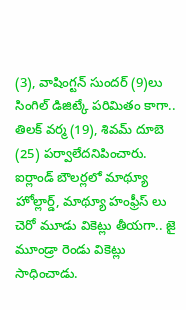(3), వాషింగ్టన్ సుందర్ (9)లు సింగిల్ డిజిట్కే పరిమితం కాగా.. తిలక్ వర్మ (19), శివమ్ దూబె (25) పర్వాలేదనిపించారు. ఐర్లాండ్ బౌలర్లలో మాథ్యూ హోల్లార్డ్, మాథ్యూ హంఫ్రీస్ లు చెరో మూడు వికెట్లు తీయగా.. జై మూండ్రా రెండు వికెట్లు సాధించాడు.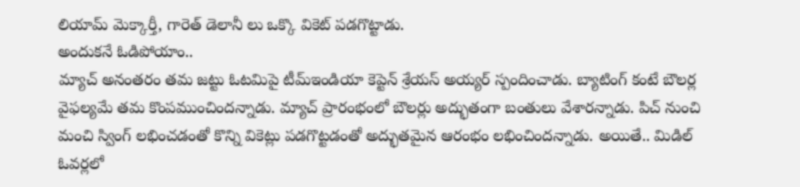లియామ్ మెక్కార్తీ, గారెత్ డెలానీ లు ఒక్కొ వికెట్ పడగొట్టాడు.
అందుకనే ఓడిపోయాం..
మ్యాచ్ అనంతరం తమ జట్టు ఓటమిపై టీమ్ఇండియా కెప్టెన్ శ్రేయస్ అయ్యర్ స్పందించాడు. బ్యాటింగ్ కంటే బౌలర్ల వైఫల్యమే తమ కొంపముంచిందన్నాడు. మ్యాచ్ ప్రారంభంలో బౌలర్లు అద్భుతంగా బంతులు వేశారన్నాడు. పిచ్ నుంచి మంచి స్వింగ్ లభించడంతో కొన్ని వికెట్లు పడగొట్టడంతో అద్భుతమైన ఆరంభం లభించిందన్నాడు. అయితే.. మిడిల్ ఓవర్లలో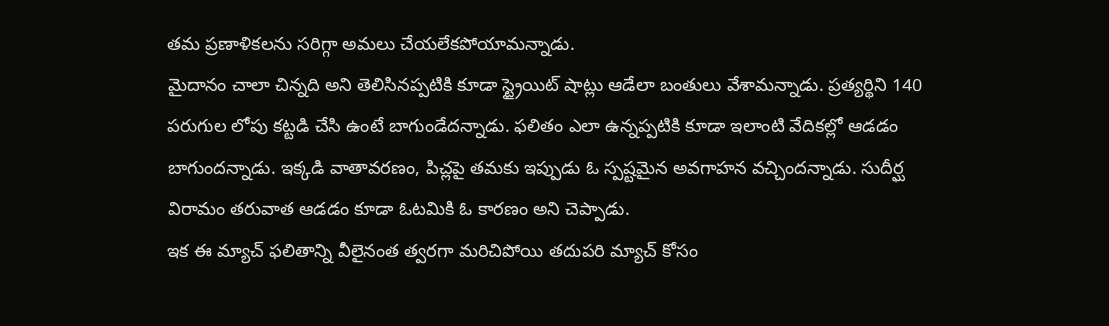తమ ప్రణాళికలను సరిగ్గా అమలు చేయలేకపోయామన్నాడు.
మైదానం చాలా చిన్నది అని తెలిసినప్పటికి కూడా స్ట్రైయిట్ షాట్లు ఆడేలా బంతులు వేశామన్నాడు. ప్రత్యర్థిని 140 పరుగుల లోపు కట్టడి చేసి ఉంటే బాగుండేదన్నాడు. ఫలితం ఎలా ఉన్నప్పటికి కూడా ఇలాంటి వేదికల్లో ఆడడం బాగుందన్నాడు. ఇక్కడి వాతావరణం, పిచ్లపై తమకు ఇప్పుడు ఓ స్పష్టమైన అవగాహన వచ్చిందన్నాడు. సుదీర్ఘ విరామం తరువాత ఆడడం కూడా ఓటమికి ఓ కారణం అని చెప్పాడు.
ఇక ఈ మ్యాచ్ ఫలితాన్ని వీలైనంత త్వరగా మరిచిపోయి తదుపరి మ్యాచ్ కోసం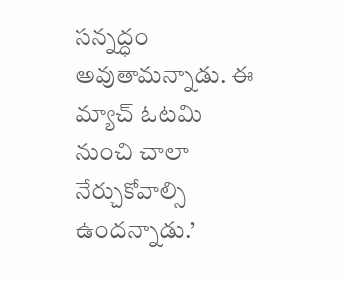సన్నద్ధం అవుతామన్నాడు. ఈ మ్యాచ్ ఓటమి నుంచి చాలా నేర్చుకోవాల్సి ఉందన్నాడు.’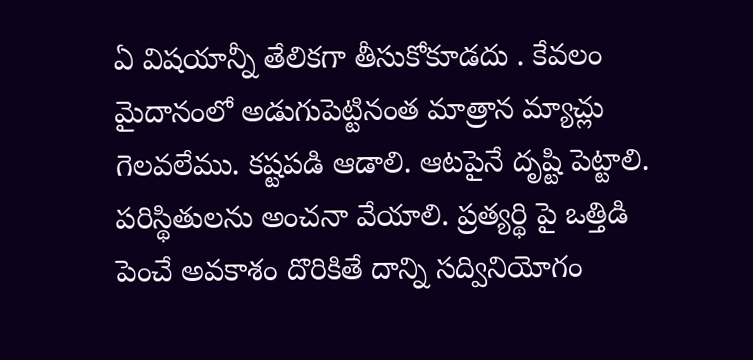ఏ విషయాన్నీ తేలికగా తీసుకోకూడదు . కేవలం మైదానంలో అడుగుపెట్టినంత మాత్రాన మ్యాచ్లు గెలవలేము. కష్టపడి ఆడాలి. ఆటపైనే దృష్టి పెట్టాలి. పరిస్థితులను అంచనా వేయాలి. ప్రత్యర్థి పై ఒత్తిడి పెంచే అవకాశం దొరికితే దాన్ని సద్వినియోగం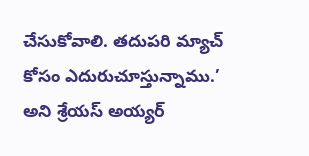చేసుకోవాలి. తదుపరి మ్యాచ్ కోసం ఎదురుచూస్తున్నాము.’ అని శ్రేయస్ అయ్యర్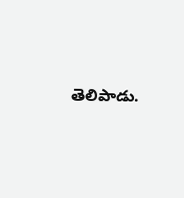తెలిపాడు.